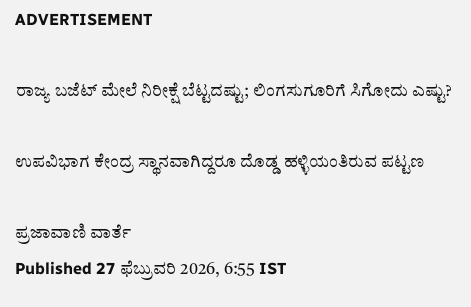ADVERTISEMENT

ರಾಜ್ಯ ಬಜೆಟ್‌ ಮೇಲೆ ನಿರೀಕ್ಷೆ ಬೆಟ್ಟದಷ್ಟು; ಲಿಂಗಸುಗೂರಿಗೆ ಸಿಗೋದು ಎಷ್ಟು?

ಉಪವಿಭಾಗ ಕೇಂದ್ರ ಸ್ಥಾನವಾಗಿದ್ದರೂ ದೊಡ್ಡ ಹಳ್ಳಿಯಂತಿರುವ ಪಟ್ಟಣ

ಪ್ರಜಾವಾಣಿ ವಾರ್ತೆ
Published 27 ಫೆಬ್ರುವರಿ 2026, 6:55 IST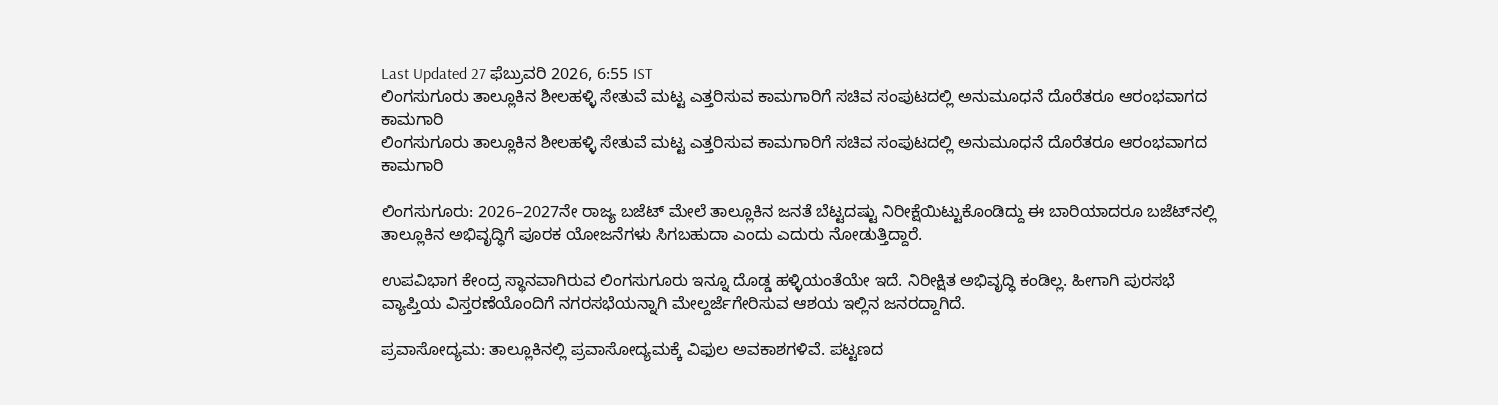Last Updated 27 ಫೆಬ್ರುವರಿ 2026, 6:55 IST
ಲಿಂಗಸುಗೂರು ತಾಲ್ಲೂಕಿನ ಶೀಲಹಳ್ಳಿ ಸೇತುವೆ ಮಟ್ಟ ಎತ್ತರಿಸುವ ಕಾಮಗಾರಿಗೆ ಸಚಿವ ಸಂಪುಟದಲ್ಲಿ ಅನುಮೂಧನೆ ದೊರೆತರೂ ಆರಂಭವಾಗದ ಕಾಮಗಾರಿ
ಲಿಂಗಸುಗೂರು ತಾಲ್ಲೂಕಿನ ಶೀಲಹಳ್ಳಿ ಸೇತುವೆ ಮಟ್ಟ ಎತ್ತರಿಸುವ ಕಾಮಗಾರಿಗೆ ಸಚಿವ ಸಂಪುಟದಲ್ಲಿ ಅನುಮೂಧನೆ ದೊರೆತರೂ ಆರಂಭವಾಗದ ಕಾಮಗಾರಿ

ಲಿಂಗಸುಗೂರು: 2026–2027ನೇ ರಾಜ್ಯ ಬಜೆಟ್‌ ಮೇಲೆ ತಾಲ್ಲೂಕಿನ ಜನತೆ ಬೆಟ್ಟದಷ್ಟು ನಿರೀಕ್ಷೆಯಿಟ್ಟುಕೊಂಡಿದ್ದು ಈ ಬಾರಿಯಾದರೂ ಬಜೆಟ್‌ನಲ್ಲಿ ತಾಲ್ಲೂಕಿನ ಅಭಿವೃದ್ಧಿಗೆ ಪೂರಕ ಯೋಜನೆಗಳು ಸಿಗಬಹುದಾ ಎಂದು ಎದುರು ನೋಡುತ್ತಿದ್ದಾರೆ.

ಉಪವಿಭಾಗ ಕೇಂದ್ರ ಸ್ಥಾನವಾಗಿರುವ ಲಿಂಗಸುಗೂರು ಇನ್ನೂ ದೊಡ್ಡ ಹಳ್ಳಿಯಂತೆಯೇ ಇದೆ. ನಿರೀಕ್ಷಿತ ಅಭಿವೃದ್ಧಿ ಕಂಡಿಲ್ಲ. ಹೀಗಾಗಿ ಪುರಸಭೆ ವ್ಯಾಪ್ತಿಯ ವಿಸ್ತರಣೆಯೊಂದಿಗೆ ನಗರಸಭೆಯನ್ನಾಗಿ ಮೇಲ್ದರ್ಜೆಗೇರಿಸುವ ಆಶಯ ಇಲ್ಲಿನ ಜನರದ್ದಾಗಿದೆ.

ಪ್ರವಾಸೋದ್ಯಮ: ತಾಲ್ಲೂಕಿನಲ್ಲಿ ಪ್ರವಾಸೋದ್ಯಮಕ್ಕೆ ವಿಫುಲ ಅವಕಾಶಗಳಿವೆ. ಪಟ್ಟಣದ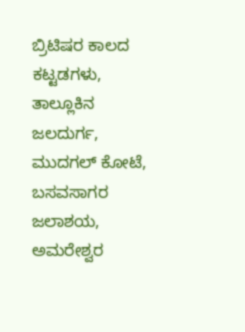ಬ್ರಿಟಿಷರ ಕಾಲದ ಕಟ್ಟಡಗಳು, ತಾಲ್ಲೂಕಿನ ಜಲದುರ್ಗ, ಮುದಗಲ್ ಕೋಟೆ, ಬಸವಸಾಗರ ಜಲಾಶಯ, ಅಮರೇಶ್ವರ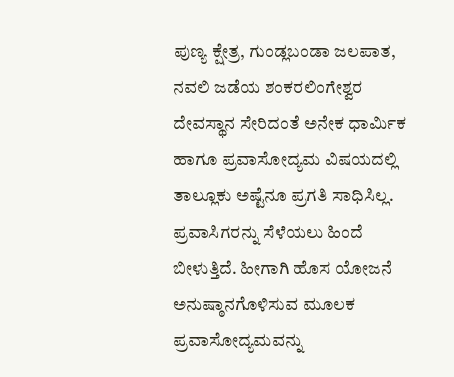ಪುಣ್ಯ ಕ್ಷೇತ್ರ, ಗುಂಡ್ಲಬಂಡಾ ಜಲಪಾತ, ನವಲಿ ಜಡೆಯ ಶಂಕರಲಿಂಗೇಶ್ವರ ದೇವಸ್ಥಾನ ಸೇರಿದಂತೆ ಅನೇಕ ಧಾರ್ಮಿಕ ಹಾಗೂ ಪ್ರವಾಸೋದ್ಯಮ ವಿಷಯದಲ್ಲಿ ತಾಲ್ಲೂಕು ಅಷ್ಟೆನೂ ಪ್ರಗತಿ ಸಾಧಿಸಿಲ್ಲ. ಪ್ರವಾಸಿಗರನ್ನು ಸೆಳೆಯಲು ಹಿಂದೆ ಬೀಳುತ್ತಿದೆ. ಹೀಗಾಗಿ ಹೊಸ ಯೋಜನೆ ಅನುಷ್ಠಾನಗೊಳಿಸುವ ಮೂಲಕ ಪ್ರವಾಸೋದ್ಯಮವನ್ನು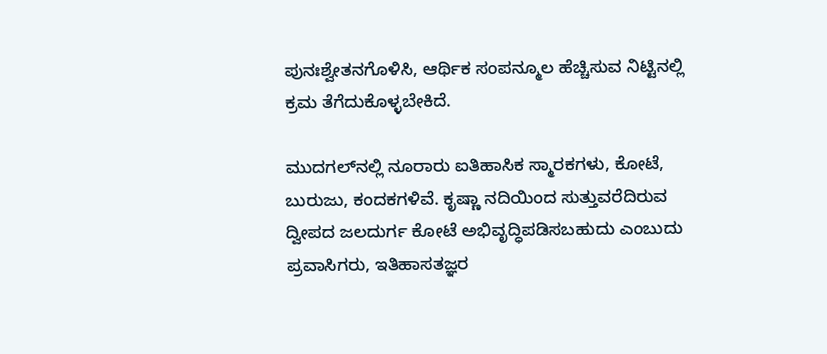ಪುನಃಶ್ವೇತನಗೊಳಿಸಿ, ಆರ್ಥಿಕ ಸಂಪನ್ಮೂಲ ಹೆಚ್ಚಿಸುವ ನಿಟ್ಟಿನಲ್ಲಿ ಕ್ರಮ ತೆಗೆದುಕೊಳ್ಳಬೇಕಿದೆ.

ಮುದಗಲ್‌ನಲ್ಲಿ ನೂರಾರು ಐತಿಹಾಸಿಕ ಸ್ಮಾರಕಗಳು, ಕೋಟೆ, ಬುರುಜು, ಕಂದಕಗಳಿವೆ. ಕೃಷ್ಣಾ ನದಿಯಿಂದ ಸುತ್ತುವರೆದಿರುವ ದ್ವೀಪದ ಜಲದುರ್ಗ ಕೋಟೆ ಅಭಿವೃದ್ಧಿಪಡಿಸಬಹುದು ಎಂಬುದು ಪ್ರವಾಸಿಗರು, ಇತಿಹಾಸತಜ್ಞರ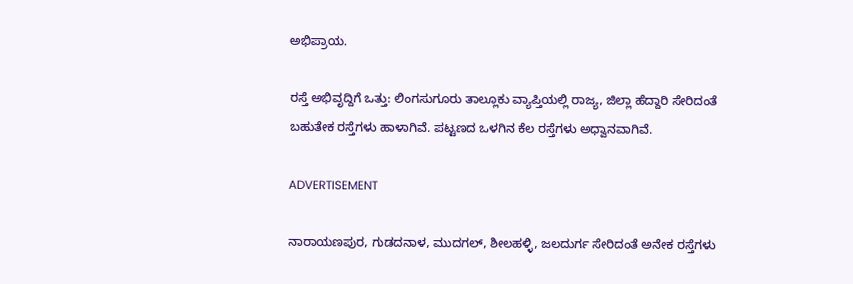ಅಭಿಪ್ರಾಯ.

ರಸ್ತೆ ಅಭಿವೃದ್ದಿಗೆ ಒತ್ತು: ಲಿಂಗಸುಗೂರು ತಾಲ್ಲೂಕು ವ್ಯಾಪ್ತಿಯಲ್ಲಿ ರಾಜ್ಯ, ಜಿಲ್ಲಾ ಹೆದ್ದಾರಿ ಸೇರಿದಂತೆ ಬಹುತೇಕ ರಸ್ತೆಗಳು ಹಾಳಾಗಿವೆ. ಪಟ್ಟಣದ ಒಳಗಿನ ಕೆಲ ರಸ್ತೆಗಳು ಅಧ್ವಾನವಾಗಿವೆ.

ADVERTISEMENT

ನಾರಾಯಣಪುರ, ಗುಡದನಾಳ, ಮುದಗಲ್, ಶೀಲಹಳ್ಳಿ, ಜಲದುರ್ಗ ಸೇರಿದಂತೆ ಅನೇಕ ರಸ್ತೆಗಳು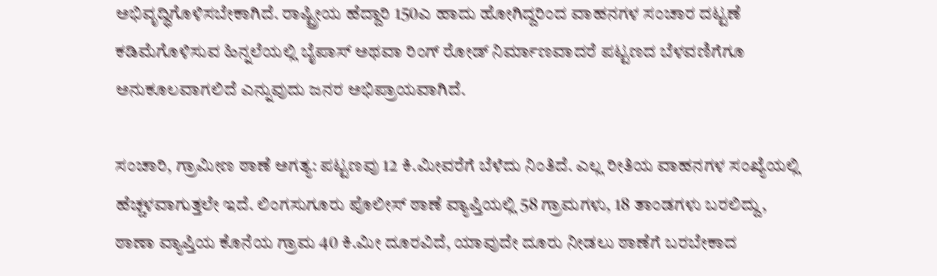ಅಭಿವೃದ್ಧಿಗೊಳಿಸಬೇಕಾಗಿದೆ. ರಾಷ್ಟ್ರೀಯ ಹೆದ್ದಾರಿ 150ಎ ಹಾದು ಹೋಗಿದ್ದರಿಂದ ವಾಹನಗಳ ಸಂಚಾರ ದಟ್ಟಣೆ ಕಡಿಮೆಗೊಳಿಸುವ ಹಿನ್ನಲೆಯಲ್ಲಿ ಬೈಪಾಸ್ ಅಥವಾ ರಿಂಗ್ ರೋಡ್ ನಿರ್ಮಾಣವಾದರೆ ಪಟ್ಟಣದ ಬೆಳವಣಿಗೆಗೂ ಅನುಕೂಲವಾಗಲಿದೆ ಎನ್ನುವುದು ಜನರ ಅಭಿಪ್ರಾಯವಾಗಿದೆ.

ಸಂಚಾರಿ, ಗ್ರಾಮೀಣ ಠಾಣೆ ಅಗತ್ಯ: ಪಟ್ಟಣವು 12 ಕಿ.ಮೀವರೆಗೆ ಬೆಳೆದು ನಿಂತಿದೆ. ಎಲ್ಲ ರೀತಿಯ ವಾಹನಗಳ ಸಂಖ್ಯೆಯಲ್ಲಿ ಹೆಚ್ಚಳವಾಗುತ್ತಲೇ ಇದೆ. ಲಿಂಗಸುಗೂರು ಪೊಲೀಸ್ ಠಾಣೆ ವ್ಯಾಪ್ತಿಯಲ್ಲಿ 58 ಗ್ರಾಮಗಳು, 18 ತಾಂಡಗಳು ಬರಲಿದ್ದು, ಠಾಣಾ ವ್ಯಾಪ್ತಿಯ ಕೊನೆಯ ಗ್ರಾಮ 40 ಕಿ.ಮೀ ದೂರವಿದೆ, ಯಾವುದೇ ದೂರು ನೀಡಲು ಠಾಣೆಗೆ ಬರಬೇಕಾದ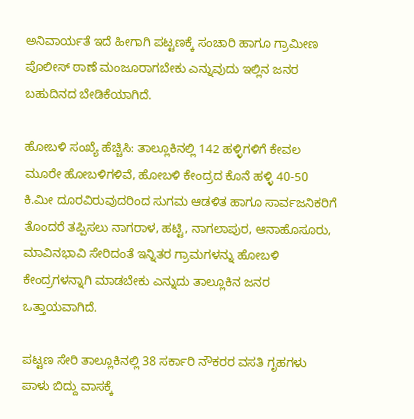ಅನಿವಾರ್ಯತೆ ಇದೆ ಹೀಗಾಗಿ ಪಟ್ಟಣಕ್ಕೆ ಸಂಚಾರಿ ಹಾಗೂ ಗ್ರಾಮೀಣ ಪೊಲೀಸ್ ಠಾಣೆ ಮಂಜೂರಾಗಬೇಕು ಎನ್ನುವುದು ಇಲ್ಲಿನ ಜನರ ಬಹುದಿನದ ಬೇಡಿಕೆಯಾಗಿದೆ.

ಹೋಬಳಿ ಸಂಖ್ಯೆ ಹೆಚ್ಚಿಸಿ: ತಾಲ್ಲೂಕಿನಲ್ಲಿ 142 ಹಳ್ಳಿಗಳಿಗೆ ಕೇವಲ ಮೂರೇ ಹೋಬಳಿಗಳಿವೆ, ಹೋಬಳಿ ಕೇಂದ್ರದ ಕೊನೆ ಹಳ್ಳಿ 40-50 ಕಿ.ಮೀ ದೂರವಿರುವುದರಿಂದ ಸುಗಮ ಆಡಳಿತ ಹಾಗೂ ಸಾರ್ವಜನಿಕರಿಗೆ ತೊಂದರೆ ತಪ್ಪಿಸಲು ನಾಗರಾಳ, ಹಟ್ಟಿ, ನಾಗಲಾಪುರ, ಆನಾಹೊಸೂರು, ಮಾವಿನಭಾವಿ ಸೇರಿದಂತೆ ಇನ್ನಿತರ ಗ್ರಾಮಗಳನ್ನು ಹೋಬಳಿ ಕೇಂದ್ರಗಳನ್ನಾಗಿ ಮಾಡಬೇಕು ಎನ್ನುದು ತಾಲ್ಲೂಕಿನ ಜನರ ಒತ್ತಾಯವಾಗಿದೆ.

ಪಟ್ಟಣ ಸೇರಿ ತಾಲ್ಲೂಕಿನಲ್ಲಿ 38 ಸರ್ಕಾರಿ ನೌಕರರ ವಸತಿ ಗೃಹಗಳು ಪಾಳು ಬಿದ್ದು ವಾಸಕ್ಕೆ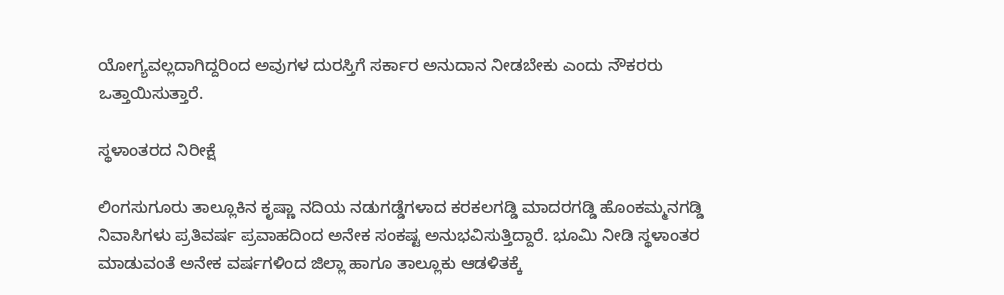ಯೋಗ್ಯವಲ್ಲದಾಗಿದ್ದರಿಂದ ಅವುಗಳ ದುರಸ್ತಿಗೆ ಸರ್ಕಾರ ಅನುದಾನ ನೀಡಬೇಕು ಎಂದು ನೌಕರರು ಒತ್ತಾಯಿಸುತ್ತಾರೆ.

ಸ್ಥಳಾಂತರದ ನಿರೀಕ್ಷೆ

ಲಿಂಗಸುಗೂರು ತಾಲ್ಲೂಕಿನ ಕೃಷ್ಣಾ ನದಿಯ ನಡುಗಡ್ಡೆಗಳಾದ ಕರಕಲಗಡ್ಡಿ ಮಾದರಗಡ್ಡಿ ಹೊಂಕಮ್ಮನಗಡ್ಡಿ ನಿವಾಸಿಗಳು ಪ್ರತಿವರ್ಷ ಪ್ರವಾಹದಿಂದ ಅನೇಕ ಸಂಕಷ್ಟ ಅನುಭವಿಸುತ್ತಿದ್ದಾರೆ. ಭೂಮಿ ನೀಡಿ ಸ್ಥಳಾಂತರ ಮಾಡುವಂತೆ ಅನೇಕ ವರ್ಷಗಳಿಂದ ಜಿಲ್ಲಾ ಹಾಗೂ ತಾಲ್ಲೂಕು ಆಡಳಿತಕ್ಕೆ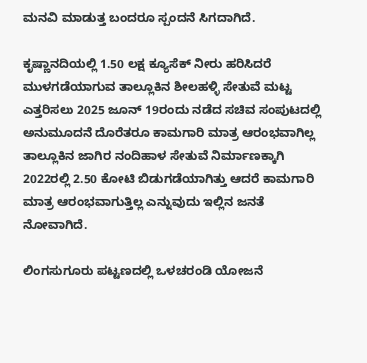ಮನವಿ ಮಾಡುತ್ತ ಬಂದರೂ ಸ್ಪಂದನೆ ಸಿಗದಾಗಿದೆ.

ಕೃಷ್ಣಾನದಿಯಲ್ಲಿ 1.50 ಲಕ್ಷ ಕ್ಯೂಸೆಕ್ ನೀರು ಹರಿಸಿದರೆ ಮುಳಗಡೆಯಾಗುವ ತಾಲ್ಲೂಕಿನ ಶೀಲಹಳ್ಳಿ ಸೇತುವೆ ಮಟ್ಟ ಎತ್ತರಿಸಲು 2025 ಜೂನ್ 19ರಂದು ನಡೆದ ಸಚಿವ ಸಂಪುಟದಲ್ಲಿ ಅನುಮೂದನೆ ದೊರೆತರೂ ಕಾಮಗಾರಿ ಮಾತ್ರ ಆರಂಭವಾಗಿಲ್ಲ ತಾಲ್ಲೂಕಿನ ಜಾಗಿರ ನಂದಿಹಾಳ ಸೇತುವೆ ನಿರ್ಮಾಣಕ್ಕಾಗಿ 2022ರಲ್ಲಿ 2.50 ಕೋಟಿ ಬಿಡುಗಡೆಯಾಗಿತ್ತು ಆದರೆ ಕಾಮಗಾರಿ ಮಾತ್ರ ಆರಂಭವಾಗುತ್ತಿಲ್ಲ ಎನ್ನುವುದು ಇಲ್ಲಿನ ಜನತೆ ನೋವಾಗಿದೆ.

ಲಿಂಗಸುಗೂರು ಪಟ್ಟಣದಲ್ಲಿ ಒಳಚರಂಡಿ ಯೋಜನೆ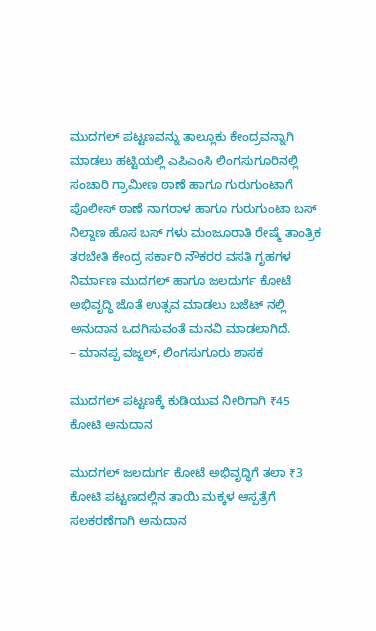ಮುದಗಲ್ ಪಟ್ಟಣವನ್ನು ತಾಲ್ಲೂಕು ಕೇಂದ್ರವನ್ನಾಗಿ ಮಾಡಲು ಹಟ್ಟಿಯಲ್ಲಿ ಎಪಿಎಂಸಿ ಲಿಂಗಸುಗೂರಿನಲ್ಲಿ ಸಂಚಾರಿ ಗ್ರಾಮೀಣ ಠಾಣೆ ಹಾಗೂ ಗುರುಗುಂಟಾಗೆ ಪೊಲೀಸ್ ಠಾಣೆ ನಾಗರಾಳ ಹಾಗೂ ಗುರುಗುಂಟಾ ಬಸ್ ನಿಲ್ದಾಣ ಹೊಸ ಬಸ್ ಗಳು ಮಂಜೂರಾತಿ ರೇಷ್ಮೆ ತಾಂತ್ರಿಕ ತರಬೇತಿ ಕೇಂದ್ರ ಸರ್ಕಾರಿ ನೌಕರರ ವಸತಿ ಗೃಹಗಳ ನಿರ್ಮಾಣ ಮುದಗಲ್ ಹಾಗೂ ಜಲದುರ್ಗ ಕೋಟೆ ಅಭಿವೃದ್ಧಿ ಜೊತೆ ಉತ್ಸವ ಮಾಡಲು ಬಜೆಟ್ ನಲ್ಲಿ ಅನುದಾನ ಒದಗಿಸುವಂತೆ ಮನವಿ ಮಾಡಲಾಗಿದೆ.
– ಮಾನಪ್ಪ ವಜ್ಜಲ್, ಲಿಂಗಸುಗೂರು ಶಾಸಕ

ಮುದಗಲ್ ಪಟ್ಟಣಕ್ಕೆ ಕುಡಿಯುವ ನೀರಿಗಾಗಿ ₹45 ಕೋಟಿ ಅನುದಾನ

ಮುದಗಲ್ ಜಲದುರ್ಗ ಕೋಟೆ ಅಭಿವೃದ್ಧಿಗೆ ತಲಾ ₹3 ಕೋಟಿ ಪಟ್ಟಣದಲ್ಲಿನ ತಾಯಿ ಮಕ್ಕಳ ಆಸ್ಪತ್ರೆಗೆ ಸಲಕರಣೆಗಾಗಿ ಅನುದಾನ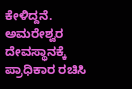ಕೇಳಿದ್ದನೆ. ಅಮರೇಶ್ವರ ದೇವಸ್ಥಾನಕ್ಕೆ ಪ್ರಾಧಿಕಾರ ರಚಿಸಿ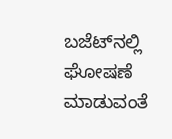ಬಜೆಟ್‌ನಲ್ಲಿ ಘೋಷಣೆ ಮಾಡುವಂತೆ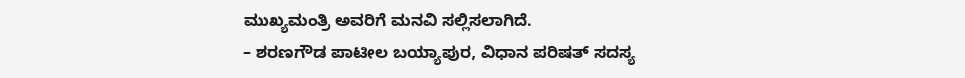ಮುಖ್ಯಮಂತ್ರಿ ಅವರಿಗೆ ಮನವಿ ಸಲ್ಲಿಸಲಾಗಿದೆ.
– ಶರಣಗೌಡ ಪಾಟೀಲ ಬಯ್ಯಾಪುರ, ವಿಧಾನ ಪರಿಷತ್‌ ಸದಸ್ಯ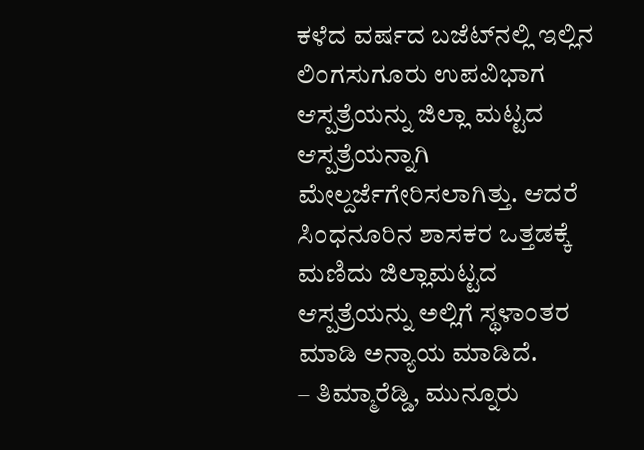ಕಳೆದ ವರ್ಷದ ಬಜೆಟ್‌ನಲ್ಲಿ ಇಲ್ಲಿನ ಲಿಂಗಸುಗೂರು ಉಪವಿಭಾಗ ಆಸ್ಪತ್ರೆಯನ್ನು ಜಿಲ್ಲಾ ಮಟ್ಟದ ಆಸ್ಪತ್ರೆಯನ್ನಾಗಿ ಮೇಲ್ದರ್ಜೆಗೇರಿಸಲಾಗಿತ್ತು. ಆದರೆ ಸಿಂಧನೂರಿನ ಶಾಸಕರ ಒತ್ತಡಕ್ಕೆ ಮಣಿದು ಜಿಲ್ಲಾಮಟ್ಟದ ಆಸ್ಪತ್ರೆಯನ್ನು ಅಲ್ಲಿಗೆ ಸ್ಥಳಾಂತರ ಮಾಡಿ ಅನ್ಯಾಯ ಮಾಡಿದೆ.
– ತಿಮ್ಮಾರೆಡ್ಡಿ, ಮುನ್ನೂರು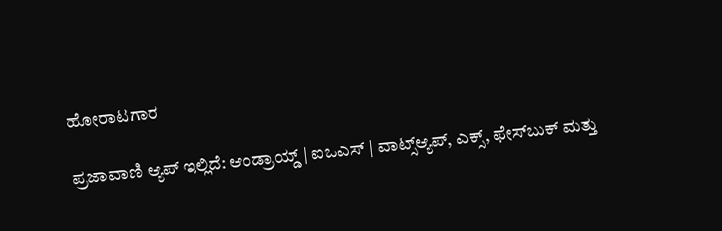ಹೋರಾಟಗಾರ

ಪ್ರಜಾವಾಣಿ ಆ್ಯಪ್ ಇಲ್ಲಿದೆ: ಆಂಡ್ರಾಯ್ಡ್ | ಐಒಎಸ್ | ವಾಟ್ಸ್ಆ್ಯಪ್, ಎಕ್ಸ್, ಫೇಸ್‌ಬುಕ್ ಮತ್ತು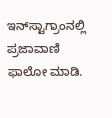ಇನ್‌ಸ್ಟಾಗ್ರಾಂನಲ್ಲಿ ಪ್ರಜಾವಾಣಿ ಫಾಲೋ ಮಾಡಿ.